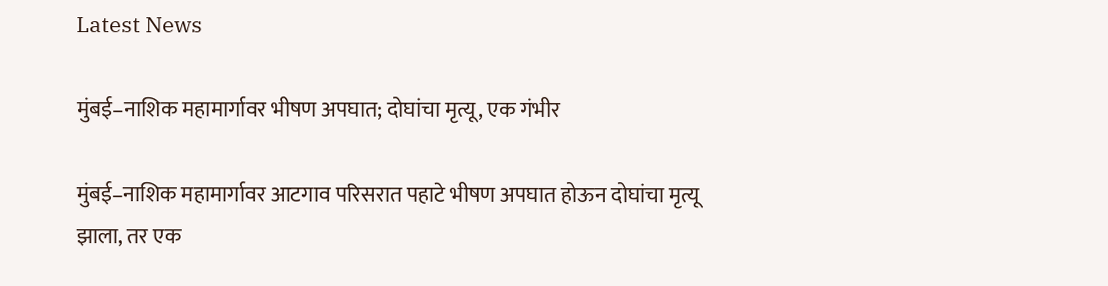Latest News

मुंबई–नाशिक महामार्गावर भीषण अपघात; दोघांचा मृत्यू, एक गंभीर

मुंबई–नाशिक महामार्गावर आटगाव परिसरात पहाटे भीषण अपघात होऊन दोघांचा मृत्यू झाला, तर एक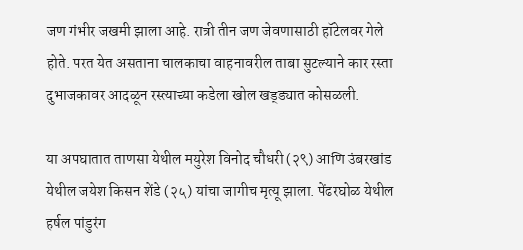जण गंभीर जखमी झाला आहे. रात्री तीन जण जेवणासाठी हॉटेलवर गेले होते. परत येत असताना चालकाचा वाहनावरील ताबा सुटल्याने कार रस्ता दुभाजकावर आदळून रस्त्याच्या कडेला खोल खड्ड्यात कोसळली.

या अपघातात ताणसा येथील मयुरेश विनोद चौधरी (२९) आणि उंबरखांड येथील जयेश किसन शेंडे (२५) यांचा जागीच मृत्यू झाला. पेंढरघोळ येथील हर्षल पांडुरंग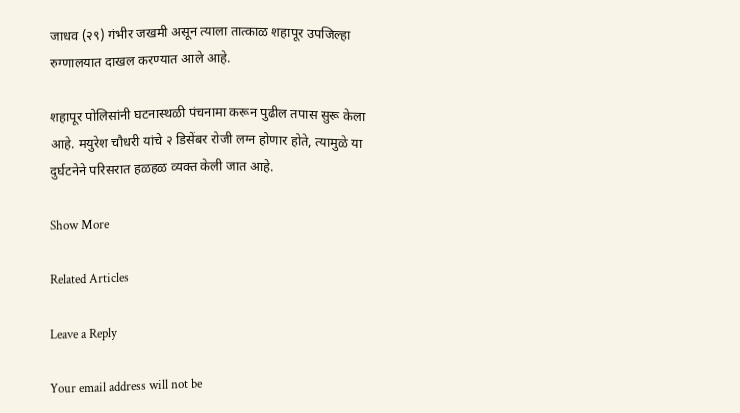जाधव (२९) गंभीर जखमी असून त्याला तात्काळ शहापूर उपजिल्हा रुग्णालयात दाखल करण्यात आले आहे.

शहापूर पोलिसांनी घटनास्थळी पंचनामा करून पुढील तपास सुरू केला आहे. मयुरेश चौधरी यांचे २ डिसेंबर रोजी लग्न होणार होते, त्यामुळे या दुर्घटनेने परिसरात हळहळ व्यक्त केली जात आहे.

Show More

Related Articles

Leave a Reply

Your email address will not be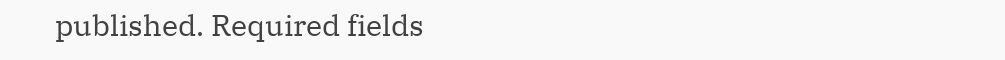published. Required fields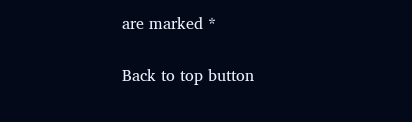are marked *

Back to top button